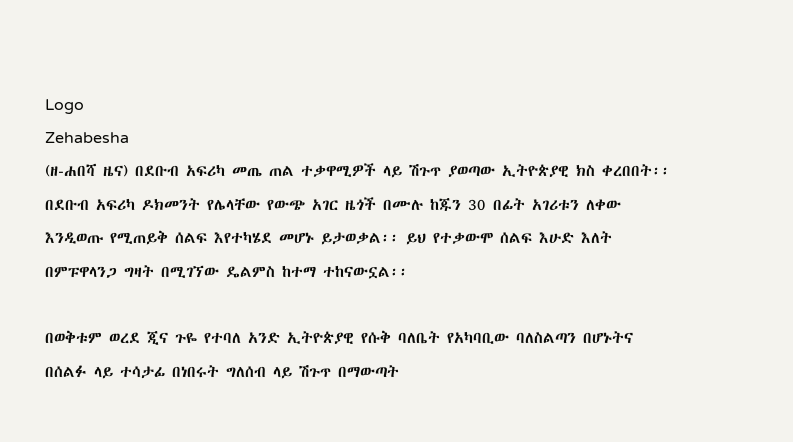Logo
Zehabesha
(ዘ-ሐበሻ ዜና) በደቡብ አፍሪካ መጤ ጠል ተቃዋሚዎች ላይ ሽጉጥ ያወጣው ኢትዮጵያዊ ክስ ቀረበበት፡፡ በደቡብ አፍሪካ ዶክመንት የሌላቸው የውጭ አገር ዜጎች በሙሉ ከጁን 30 በፊት አገሪቱን ለቀው እንዲወጡ የሚጠይቅ ሰልፍ እየተካሄደ መሆኑ ይታወቃል፡፡ ይህ የተቃውሞ ሰልፍ እሁድ እለት በምፑዋላንጋ ግዛት በሚገኘው ዴልምስ ከተማ ተከናውኗል፡፡

በወቅቱም ወረደ ጂና ጉዬ የተባለ አንድ ኢትዮጵያዊ የሱቅ ባለቤት የአካባቢው ባለስልጣን በሆኑትና በሰልፉ ላይ ተሳታፊ በነበሩት ግለሰብ ላይ ሽጉጥ በማውጣት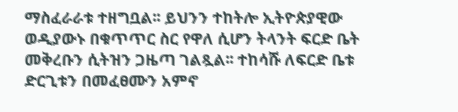ማስፈራራቱ ተዘግቧል፡፡ ይህንን ተከትሎ ኢትዮጵያዊው ወዲያውኑ በቁጥጥር ስር የዋለ ሲሆን ትላንት ፍርድ ቤት መቅረቡን ሲትዝን ጋዜጣ ገልጿል፡፡ ተከሳሹ ለፍርድ ቤቱ ድርጊቱን በመፈፀሙን አምኖ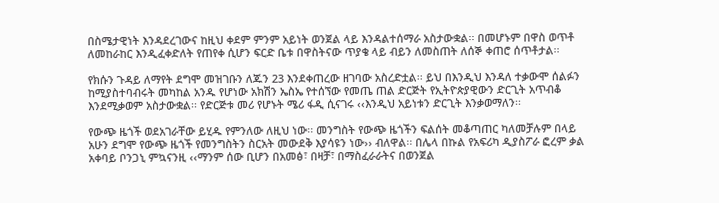በስሜታዊነት እንዳደረገውና ከዚህ ቀደም ምንም አይነት ወንጀል ላይ እንዳልተሰማራ አስታውቋል፡፡ በመሆኑም በዋስ ወጥቶ ለመከራከር እንዲፈቀድለት የጠየቀ ሲሆን ፍርድ ቤቱ በዋስትናው ጥያቄ ላይ ብይን ለመስጠት ለሰኞ ቀጠሮ ሰጥቶታል፡፡

የክሱን ጉዳይ ለማየት ደግሞ መዝገቡን ለጁን 23 እንደቀጠረው ዘገባው አስረድቷል፡፡ ይህ በእንዲህ እንዳለ ተቃውሞ ሰልፉን ከሚያስተባብሩት መካከል አንዱ የሆነው አክሽን ኤስኤ የተሰኘው የመጤ ጠል ድርጅት የኢትዮጵያዊውን ድርጊት አጥብቆ እንደሚቃወም አስታውቋል፡፡ የድርጅቱ መሪ የሆኑት ሜሪ ፋዲ ሲናገሩ ‹‹እንዲህ አይነቱን ድርጊት እንቃወማለን፡፡

የውጭ ዜጎች ወደአገራቸው ይሂዱ የምንለው ለዚህ ነው፡፡ መንግስት የውጭ ዜጎችን ፍልሰት መቆጣጠር ካለመቻሉም በላይ አሁን ደግሞ የውጭ ዜጎች የመንግስትን ስርአት መውደቅ እያሳዩን ነው›› ብለዋል፡፡ በሌላ በኩል የአፍሪካ ዲያስፖራ ፎረም ቃል አቀባይ ቦንጋኒ ምኳናንዚ ‹‹ማንም ሰው ቢሆን በአመፅ፣ በዛቻ፣ በማስፈራራትና በወንጀል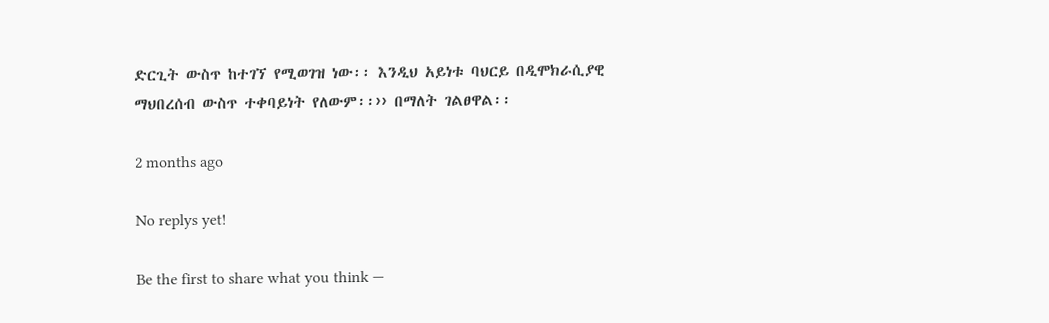ድርጊት ውስጥ ከተገኘ የሚወገዝ ነው፡፡ እንዲህ አይነቱ ባህርይ በዲሞክራሲያዊ ማህበረሰብ ውስጥ ተቀባይነት የለውም፡፡›› በማለት ገልፀዋል፡፡

2 months ago

No replys yet!

Be the first to share what you think —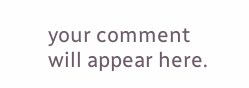your comment will appear here.